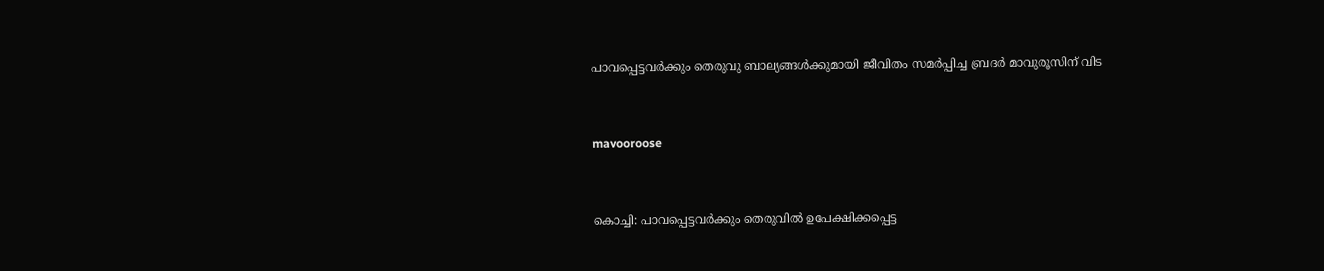പാവപ്പെട്ടവര്‍ക്കും തെരുവു ബാല്യങ്ങള്‍ക്കുമായി ജീവിതം സമര്‍പ്പിച്ച ബ്രദര്‍ മാവുരൂസിന് വിട


mavooroose


കൊച്ചി: പാവപ്പെട്ടവര്‍ക്കും തെരുവില്‍ ഉപേക്ഷിക്കപ്പെട്ട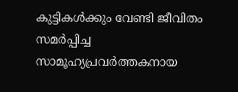കുട്ടികള്‍ക്കും വേണ്ടി ജീവിതം സമര്‍പ്പിച്ച സാമൂഹ്യപ്രവര്‍ത്തകനായ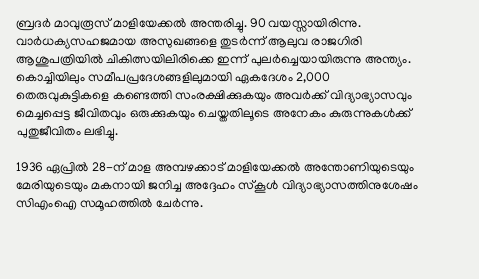ബ്രദര്‍ മാവുരൂസ് മാളിയേക്കല്‍ അന്തരിച്ചു. 90 വയസ്സായിരിന്നു. വാര്‍ധക്യസഹജമായ അസുഖങ്ങളെ തുടര്‍ന്ന് ആലുവ രാജഗിരി ആശുപത്രിയില്‍ ചികിത്സയിലിരിക്കെ ഇന്ന് പുലര്‍ച്ചെയായിരുന്നു അന്ത്യം. കൊച്ചിയിലും സമീപപ്രദേശങ്ങളിലുമായി ഏകദേശം 2,000 തെരുവുകുട്ടികളെ കണ്ടെത്തി സംരക്ഷിക്കുകയും അവര്‍ക്ക് വിദ്യാഭ്യാസവും മെച്ചപ്പെട്ട ജീവിതവും ഒരുക്കുകയും ചെയ്തതിലൂടെ അനേകം കുരുന്നുകള്‍ക്ക് പുതുജീവിതം ലഭിച്ചു.

1936 ഏപ്രില്‍ 28-ന് മാള അമ്പഴക്കാട് മാളിയേക്കല്‍ അന്തോണിയുടെയും മേരിയുടെയും മകനായി ജനിച്ച അദ്ദേഹം സ്‌കൂള്‍ വിദ്യാഭ്യാസത്തിനുശേഷം സിഎംഐ സമൂഹത്തില്‍ ചേര്‍ന്നു.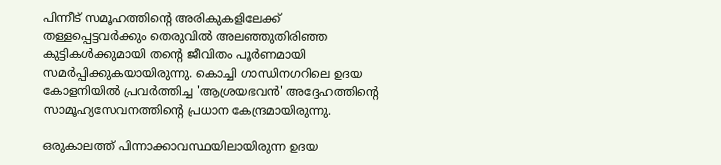പിന്നീട് സമൂഹത്തിന്റെ അരികുകളിലേക്ക് തള്ളപ്പെട്ടവര്‍ക്കും തെരുവില്‍ അലഞ്ഞുതിരിഞ്ഞ കുട്ടികള്‍ക്കുമായി തന്റെ ജീവിതം പൂര്‍ണമായി സമര്‍പ്പിക്കുകയായിരുന്നു. കൊച്ചി ഗാന്ധിനഗറിലെ ഉദയ കോളനിയില്‍ പ്രവര്‍ത്തിച്ച 'ആശ്രയഭവന്‍' അദ്ദേഹത്തിന്റെ സാമൂഹ്യസേവനത്തിന്റെ പ്രധാന കേന്ദ്രമായിരുന്നു.

ഒരുകാലത്ത് പിന്നാക്കാവസ്ഥയിലായിരുന്ന ഉദയ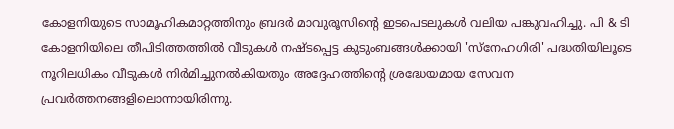കോളനിയുടെ സാമൂഹികമാറ്റത്തിനും ബ്രദര്‍ മാവുരൂസിന്റെ ഇടപെടലുകള്‍ വലിയ പങ്കുവഹിച്ചു. പി & ടി കോളനിയിലെ തീപിടിത്തത്തില്‍ വീടുകള്‍ നഷ്ടപ്പെട്ട കുടുംബങ്ങള്‍ക്കായി 'സ്‌നേഹഗിരി' പദ്ധതിയിലൂടെ നൂറിലധികം വീടുകള്‍ നിര്‍മിച്ചുനല്‍കിയതും അദ്ദേഹത്തിന്റെ ശ്രദ്ധേയമായ സേവന പ്രവര്‍ത്തനങ്ങളിലൊന്നായിരിന്നു.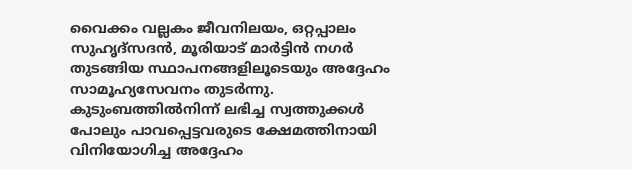വൈക്കം വല്ലകം ജീവനിലയം, ഒറ്റപ്പാലം സുഹൃദ്‌സദന്‍, മൂരിയാട് മാര്‍ട്ടിന്‍ നഗര്‍ തുടങ്ങിയ സ്ഥാപനങ്ങളിലൂടെയും അദ്ദേഹം സാമൂഹ്യസേവനം തുടര്‍ന്നു. കുടുംബത്തില്‍നിന്ന് ലഭിച്ച സ്വത്തുക്കള്‍ പോലും പാവപ്പെട്ടവരുടെ ക്ഷേമത്തിനായി വിനിയോഗിച്ച അദ്ദേഹം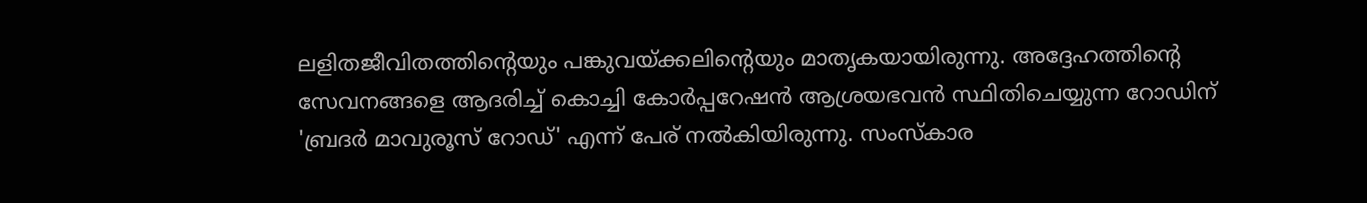ലളിതജീവിതത്തിന്റെയും പങ്കുവയ്ക്കലിന്റെയും മാതൃകയായിരുന്നു. അദ്ദേഹത്തിന്റെ സേവനങ്ങളെ ആദരിച്ച് കൊച്ചി കോര്‍പ്പറേഷന്‍ ആശ്രയഭവന്‍ സ്ഥിതിചെയ്യുന്ന റോഡിന് 'ബ്രദര്‍ മാവുരൂസ് റോഡ്' എന്ന് പേര് നല്‍കിയിരുന്നു. സംസ്‌കാര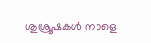ശുശ്രൂഷകള്‍ നാളെ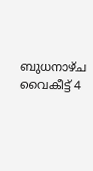ബുധനാഴ്ച വൈകീട്ട് 4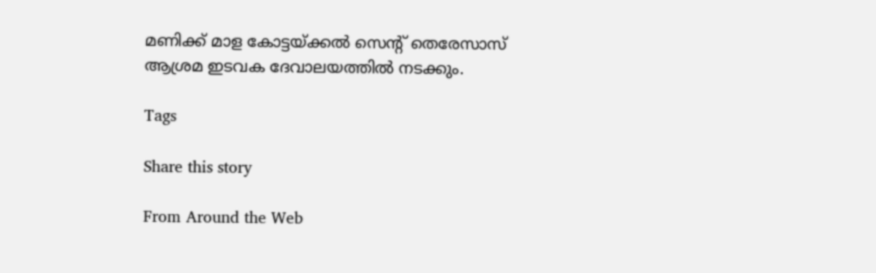മണിക്ക് മാള കോട്ടയ്ക്കല്‍ സെന്റ് തെരേസാസ് ആശ്രമ ഇടവക ദേവാലയത്തില്‍ നടക്കും.

Tags

Share this story

From Around the Web